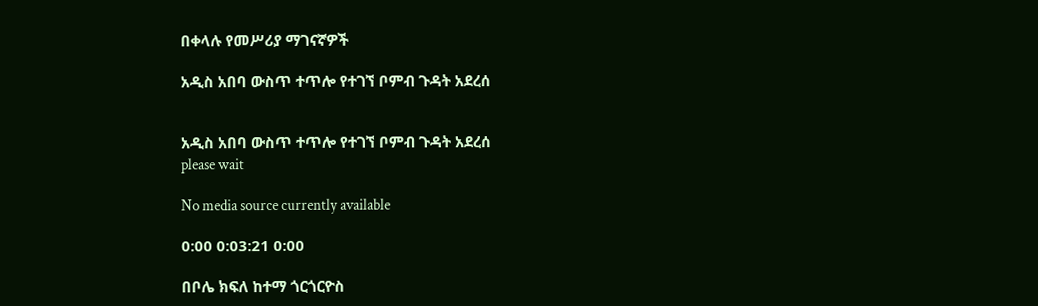በቀላሉ የመሥሪያ ማገናኛዎች

አዲስ አበባ ውስጥ ተጥሎ የተገኘ ቦምብ ጉዳት አደረሰ


አዲስ አበባ ውስጥ ተጥሎ የተገኘ ቦምብ ጉዳት አደረሰ
please wait

No media source currently available

0:00 0:03:21 0:00

በቦሌ ክፍለ ከተማ ጎርጎርዮስ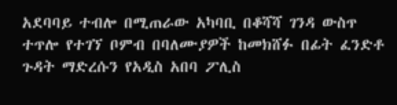አደባባይ ተብሎ በሚጠራው አካባቢ በቆሻሻ ገንዳ ውስጥ ተጥሎ የተገኘ ቦምብ በባለሙያዎች ከመክሸፉ በፊት ፈንድቶ ጉዳት ማድረሱን የአዲስ አበባ ፖሊስ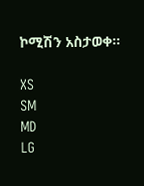ኮሚሽን አስታወቀ።

XS
SM
MD
LG